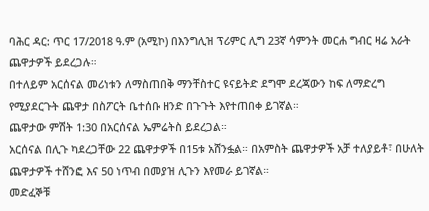ባሕር ዳር: ጥር 17/2018 ዓ.ም (አሚኮ) በእንግሊዝ ፕሪምር ሊግ 23ኛ ሳምንት መርሐ ግብር ዛሬ አራት ጨዋታዎች ይደረጋሉ።
በተለይም አርሰናል መሪነቱን ለማስጠበቅ ማንቸስተር ዩናይትድ ደግሞ ደረጃውን ከፍ ለማድረግ የሚያደርጉት ጨዋታ በስፖርት ቤተሰቡ ዘንድ በጉጉት እየተጠበቀ ይገኛል።
ጨዋታው ምሽት 1:30 በአርሰናል ኤምሬትስ ይደረጋል።
አርሰናል በሊጉ ካደረጋቸው 22 ጨዋታዎች በ15ቱ አሸንፏል። በአምስት ጨዋታዎች አቻ ተለያይቶ፣ በሁለት ጨዋታዎች ተሸንፎ እና 50 ነጥብ በመያዝ ሊጉን እየመራ ይገኛል።
መድፈኞቹ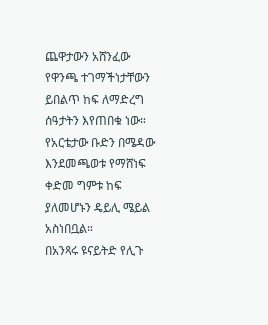ጨዋታውን አሸንፈው የዋንጫ ተገማችነታቸውን ይበልጥ ከፍ ለማድረግ ሰዓታትን እየጠበቁ ነው።
የአርቴታው ቡድን በሜዳው እንደመጫወቱ የማሸነፍ ቀድመ ግምቱ ከፍ ያለመሆኑን ዴይሊ ሜይል አስነበቧል።
በአንጻሩ ዩናይትድ የሊጉ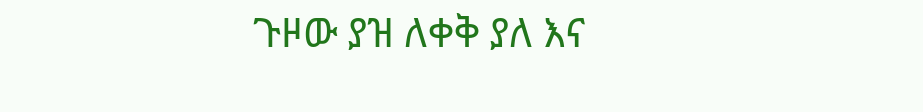ጉዞው ያዝ ለቀቅ ያለ እና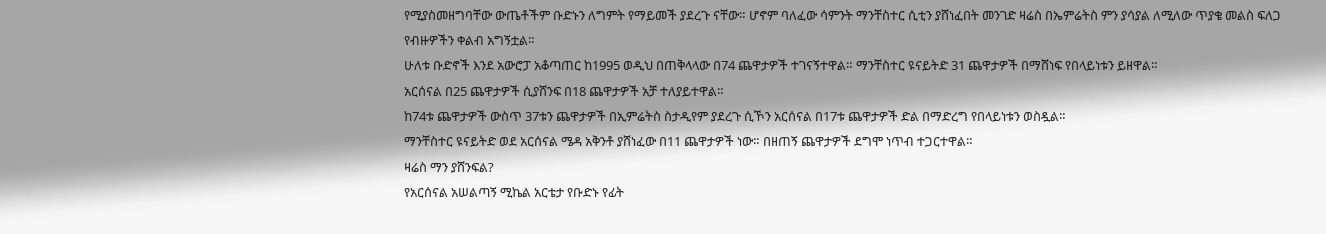የሚያስመዘግባቸው ውጤቶችም ቡድኑን ለግምት የማይመች ያደረጉ ናቸው። ሆኖም ባለፈው ሳምንት ማንቸስተር ሲቲን ያሸነፈበት መንገድ ዛሬስ በኤምሬትስ ምን ያሳያል ለሚለው ጥያቄ መልስ ፍለጋ የብዙዎችን ቀልብ አግኝቷል።
ሁለቱ ቡድኖች እንደ አውሮፓ አቆጣጠር ከ1995 ወዲህ በጠቅላላው በ74 ጨዋታዎች ተገናኝተዋል። ማንቸስተር ዩናይትድ 31 ጨዋታዎች በማሸነፍ የበላይነቱን ይዘዋል።
አርሰናል በ25 ጨዋታዎች ሲያሸንፍ በ18 ጨዋታዎች አቻ ተለያይተዋል።
ከ74ቱ ጨዋታዎች ውስጥ 37ቱን ጨዋታዎች በኢምሬትስ ስታዲየም ያደረጉ ሲኾን አርሰናል በ17ቱ ጨዋታዎች ድል በማድረግ የበላይነቱን ወስዷል።
ማንቸስተር ዩናይትድ ወደ አርሰናል ሜዳ አቅንቶ ያሸነፈው በ11 ጨዋታዎች ነው። በዘጠኝ ጨዋታዎች ደግሞ ነጥብ ተጋርተዋል።
ዛሬስ ማን ያሸንፍል?
የአርሰናል አሠልጣኝ ሚኬል አርቴታ የቡድኑ የፊት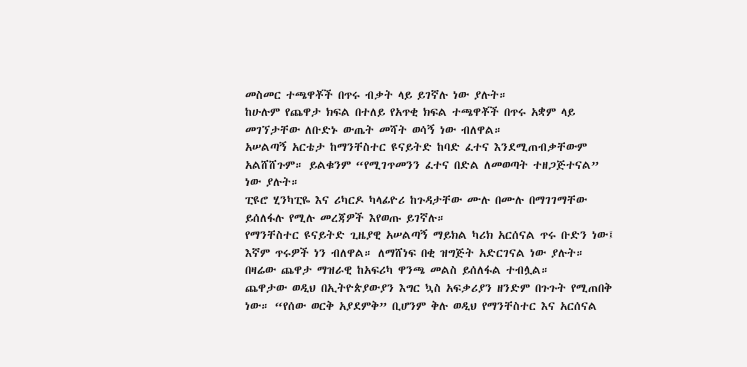መስመር ተጫዋቾች በጥሩ ብቃት ላይ ይገኛሉ ነው ያሉት።
ከሁሉም የጨዋታ ክፍል በተለይ የአጥቂ ክፍል ተጫዋቾች በጥሩ አቋም ላይ መገኘታቸው ለቡድኑ ውጤት መሻት ወሳኝ ነው ብለዋል።
አሠልጣኝ አርቴታ ከማንቸስተር ዩናይትድ ከባድ ፈተና እንደሚጠብቃቸውም አልሸሸጉም። ይልቁንም “የሚገጥመንን ፈተና በድል ለመወጣት ተዘጋጅተናል” ነው ያሉት።
ፒዩሮ ሂንካፒዬ እና ሪካርዶ ካላፊዮሪ ከጉዳታቸው ሙሉ በሙሉ በማገገማቸው ይሰለፋሉ የሚሉ መረጃዎች እየወጡ ይገኛሉ።
የማንቸስተር ዩናይትድ ጊዜያዊ አሠልጣኝ ማይክል ካሪክ አርሰናል ጥሩ ቡድን ነው፤ እኛም ጥሩዎች ነን ብለዋል። ለማሸነፍ በቂ ዝግጅት አድርገናል ነው ያሉት። በዛሬው ጨዋታ ማዝራዊ ከአፍሪካ ዋንጫ መልስ ይሰለፋል ተብሏል።
ጨዋታው ወዲህ በኢትዮጵያውያን እግር ኳስ አፍቃሪያን ዘንድም በጉጉት የሚጠበቅ ነው። “የሰው ወርቅ አያደምቅ” ቢሆንም ቅሉ ወዲህ የማንቸስተር እና አርሰናል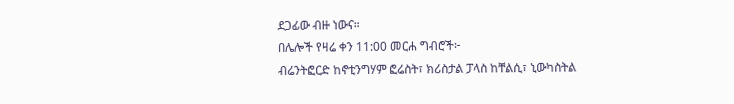ደጋፊው ብዙ ነውና።
በሌሎች የዛሬ ቀን 11:00 መርሐ ግብሮች፦
ብሬንትፎርድ ከኖቲንግሃም ፎሬስት፣ ክሪስታል ፓላስ ከቸልሲ፣ ኒውካስትል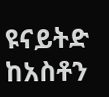ዩናይትድ ከአስቶን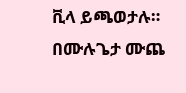ቪላ ይጫወታሉ።
በሙሉጌታ ሙጨ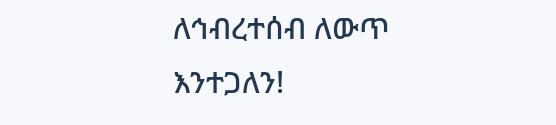ለኅብረተሰብ ለውጥ እንተጋለን!